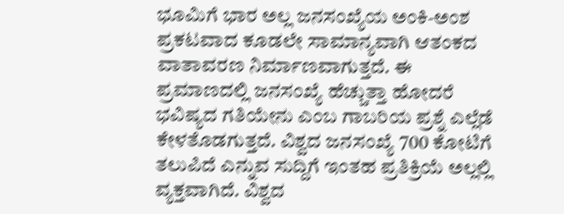ಭೂಮಿಗೆ ಭಾರ ಅಲ್ಲ ಜನಸಂಖ್ಯೆಯ ಅಂಕಿ-ಅಂಶ ಪ್ರಕಟವಾದ ಕೂಡಲೇ ಸಾಮಾನ್ಯವಾಗಿ ಆತಂಕದ ವಾತಾವರಣ ನಿರ್ಮಾಣವಾಗುತ್ತದೆ. ಈ ಪ್ರಮಾಣದಲ್ಲಿ ಜನಸಂಖ್ಯೆ ಹೆಚ್ಚುತ್ತಾ ಹೋದರೆ ಭವಿಷ್ಯದ ಗತಿಯೇನು ಎಂಬ ಗಾಬರಿಯ ಪ್ರಶ್ನೆ ಎಲ್ಲೆಡೆ ಕೇಳತೊಡಗುತ್ತದೆ. ವಿಶ್ವದ ಜನಸಂಖ್ಯೆ 700 ಕೋಟಿಗೆ ತಲುಪಿದೆ ಎನ್ನುವ ಸುದ್ದಿಗೆ ಇಂತಹ ಪ್ರತಿಕ್ರಿಯೆ ಅಲ್ಲಲ್ಲಿ ವ್ಯಕ್ತವಾಗಿದೆ. ವಿಶ್ವದ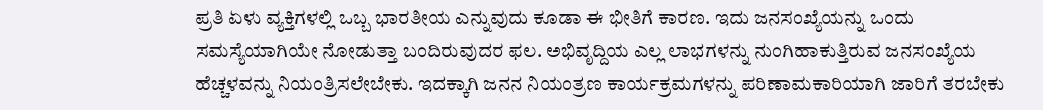ಪ್ರತಿ ಏಳು ವ್ಯಕ್ತಿಗಳಲ್ಲಿ ಒಬ್ಬ ಭಾರತೀಯ ಎನ್ನುವುದು ಕೂಡಾ ಈ ಭೀತಿಗೆ ಕಾರಣ. ಇದು ಜನಸಂಖ್ಯೆಯನ್ನು ಒಂದು ಸಮಸ್ಯೆಯಾಗಿಯೇ ನೋಡುತ್ತಾ ಬಂದಿರುವುದರ ಫಲ. ಅಭಿವೃದ್ದಿಯ ಎಲ್ಲ ಲಾಭಗಳನ್ನು ನುಂಗಿಹಾಕುತ್ತಿರುವ ಜನಸಂಖ್ಯೆಯ ಹೆಚ್ಚಳವನ್ನು ನಿಯಂತ್ರಿಸಲೇಬೇಕು. ಇದಕ್ಕಾಗಿ ಜನನ ನಿಯಂತ್ರಣ ಕಾರ್ಯಕ್ರಮಗಳನ್ನು ಪರಿಣಾಮಕಾರಿಯಾಗಿ ಜಾರಿಗೆ ತರಬೇಕು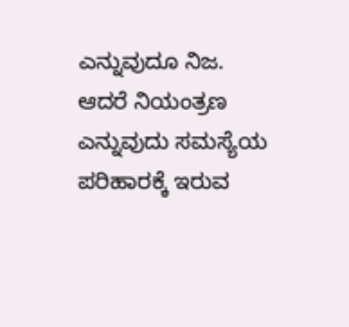ಎನ್ನುವುದೂ ನಿಜ. ಆದರೆ ನಿಯಂತ್ರಣ ಎನ್ನುವುದು ಸಮಸ್ಯೆಯ ಪರಿಹಾರಕ್ಕೆ ಇರುವ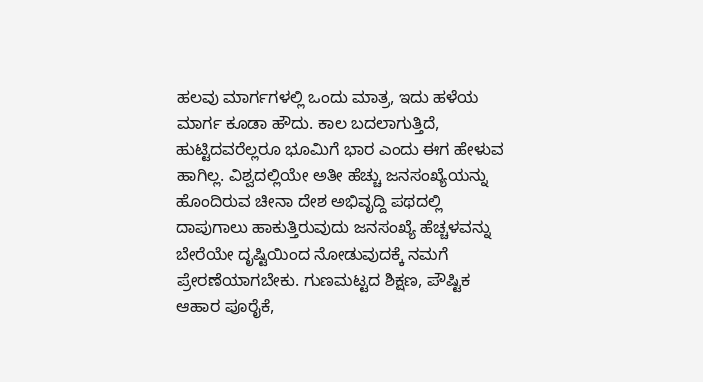ಹಲವು ಮಾರ್ಗಗಳಲ್ಲಿ ಒಂದು ಮಾತ್ರ, ಇದು ಹಳೆಯ ಮಾರ್ಗ ಕೂಡಾ ಹೌದು. ಕಾಲ ಬದಲಾಗುತ್ತಿದೆ, ಹುಟ್ಟಿದವರೆಲ್ಲರೂ ಭೂಮಿಗೆ ಭಾರ ಎಂದು ಈಗ ಹೇಳುವ ಹಾಗಿಲ್ಲ. ವಿಶ್ವದಲ್ಲಿಯೇ ಅತೀ ಹೆಚ್ಚು ಜನಸಂಖ್ಯೆಯನ್ನು ಹೊಂದಿರುವ ಚೀನಾ ದೇಶ ಅಭಿವೃದ್ದಿ ಪಥದಲ್ಲಿ ದಾಪುಗಾಲು ಹಾಕುತ್ತಿರುವುದು ಜನಸಂಖ್ಯೆ ಹೆಚ್ಚಳವನ್ನು ಬೇರೆಯೇ ದೃಷ್ಟಿಯಿಂದ ನೋಡುವುದಕ್ಕೆ ನಮಗೆ ಪ್ರೇರಣೆಯಾಗಬೇಕು. ಗುಣಮಟ್ಟದ ಶಿಕ್ಷಣ, ಪೌಷ್ಟಿಕ ಆಹಾರ ಪೂರೈಕೆ,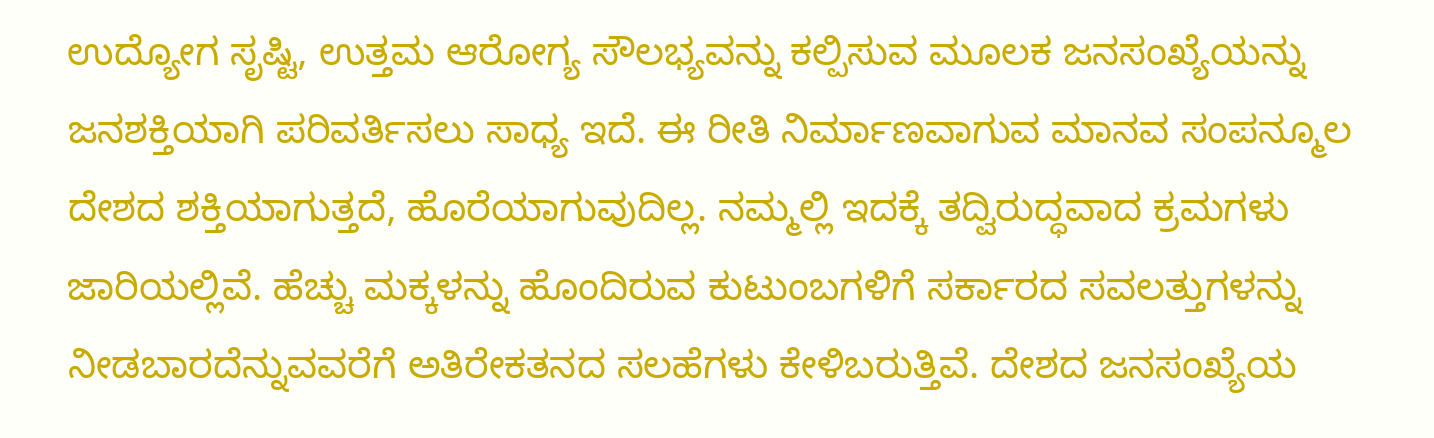ಉದ್ಯೋಗ ಸೃಷ್ಟಿ, ಉತ್ತಮ ಆರೋಗ್ಯ ಸೌಲಭ್ಯವನ್ನು ಕಲ್ಪಿಸುವ ಮೂಲಕ ಜನಸಂಖ್ಯೆಯನ್ನು ಜನಶಕ್ತಿಯಾಗಿ ಪರಿವರ್ತಿಸಲು ಸಾಧ್ಯ ಇದೆ. ಈ ರೀತಿ ನಿರ್ಮಾಣವಾಗುವ ಮಾನವ ಸಂಪನ್ಮೂಲ ದೇಶದ ಶಕ್ತಿಯಾಗುತ್ತದೆ, ಹೊರೆಯಾಗುವುದಿಲ್ಲ. ನಮ್ಮಲ್ಲಿ ಇದಕ್ಕೆ ತದ್ವಿರುದ್ಧವಾದ ಕ್ರಮಗಳು ಜಾರಿಯಲ್ಲಿವೆ. ಹೆಚ್ಚು ಮಕ್ಕಳನ್ನು ಹೊಂದಿರುವ ಕುಟುಂಬಗಳಿಗೆ ಸರ್ಕಾರದ ಸವಲತ್ತುಗಳನ್ನು ನೀಡಬಾರದೆನ್ನುವವರೆಗೆ ಅತಿರೇಕತನದ ಸಲಹೆಗಳು ಕೇಳಿಬರುತ್ತಿವೆ. ದೇಶದ ಜನಸಂಖ್ಯೆಯ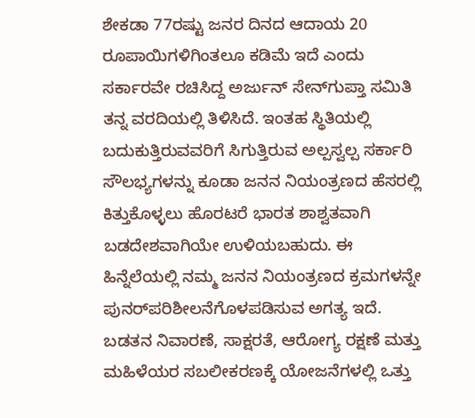ಶೇಕಡಾ 77ರಷ್ಟು ಜನರ ದಿನದ ಆದಾಯ 20 ರೂಪಾಯಿಗಳಿಗಿಂತಲೂ ಕಡಿಮೆ ಇದೆ ಎಂದು ಸರ್ಕಾರವೇ ರಚಿಸಿದ್ದ ಅರ್ಜುನ್ ಸೇನ್‌ಗುಪ್ತಾ ಸಮಿತಿ ತನ್ನ ವರದಿಯಲ್ಲಿ ತಿಳಿಸಿದೆ. ಇಂತಹ ಸ್ಥಿತಿಯಲ್ಲಿ ಬದುಕುತ್ತಿರುವವರಿಗೆ ಸಿಗುತ್ತಿರುವ ಅಲ್ಪಸ್ವಲ್ಪ ಸರ್ಕಾರಿ ಸೌಲಭ್ಯಗಳನ್ನು ಕೂಡಾ ಜನನ ನಿಯಂತ್ರಣದ ಹೆಸರಲ್ಲಿ ಕಿತ್ತುಕೊಳ್ಳಲು ಹೊರಟರೆ ಭಾರತ ಶಾಶ್ವತವಾಗಿ ಬಡದೇಶವಾಗಿಯೇ ಉಳಿಯಬಹುದು. ಈ ಹಿನ್ನೆಲೆಯಲ್ಲಿ ನಮ್ಮ ಜನನ ನಿಯಂತ್ರಣದ ಕ್ರಮಗಳನ್ನೇ ಪುನರ್‌ಪರಿಶೀಲನೆಗೊಳಪಡಿಸುವ ಅಗತ್ಯ ಇದೆ. ಬಡತನ ನಿವಾರಣೆ, ಸಾಕ್ಷರತೆ, ಆರೋಗ್ಯ ರಕ್ಷಣೆ ಮತ್ತು ಮಹಿಳೆಯರ ಸಬಲೀಕರಣಕ್ಕೆ ಯೋಜನೆಗಳಲ್ಲಿ ಒತ್ತು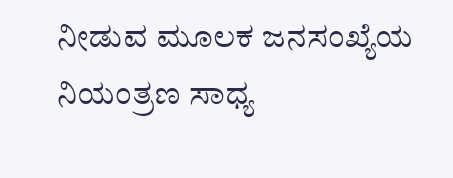ನೀಡುವ ಮೂಲಕ ಜನಸಂಖ್ಯೆಯ ನಿಯಂತ್ರಣ ಸಾಧ್ಯ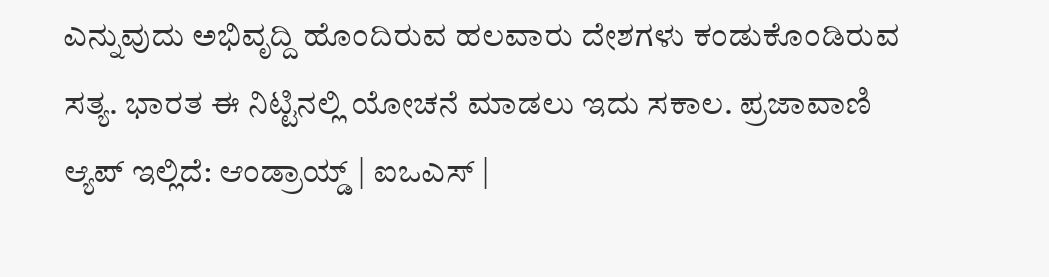ಎನ್ನುವುದು ಅಭಿವೃದ್ದಿ ಹೊಂದಿರುವ ಹಲವಾರು ದೇಶಗಳು ಕಂಡುಕೊಂಡಿರುವ ಸತ್ಯ. ಭಾರತ ಈ ನಿಟ್ಟಿನಲ್ಲಿ ಯೋಚನೆ ಮಾಡಲು ಇದು ಸಕಾಲ. ಪ್ರಜಾವಾಣಿ ಆ್ಯಪ್ ಇಲ್ಲಿದೆ: ಆಂಡ್ರಾಯ್ಡ್ | ಐಒಎಸ್ |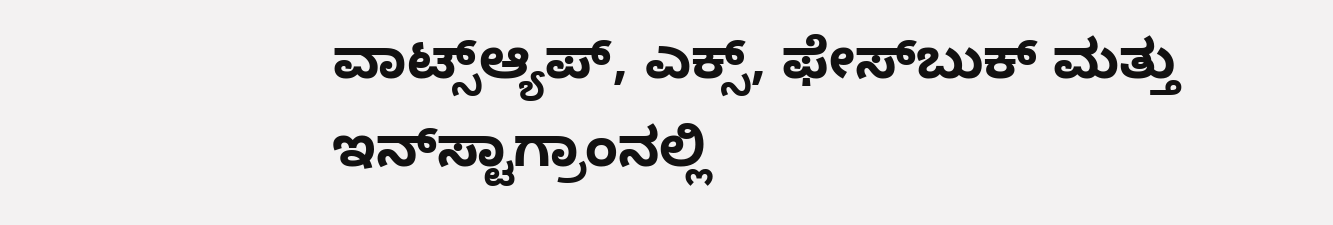ವಾಟ್ಸ್ಆ್ಯಪ್, ಎಕ್ಸ್, ಫೇಸ್‌ಬುಕ್ ಮತ್ತು ಇನ್‌ಸ್ಟಾಗ್ರಾಂನಲ್ಲಿ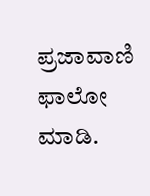ಪ್ರಜಾವಾಣಿ ಫಾಲೋ ಮಾಡಿ.